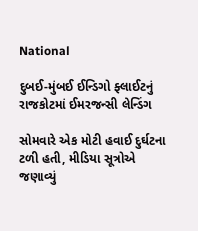National

દુબઈ-મુંબઈ ઈન્ડિગો ફ્લાઈટનું રાજકોટમાં ઈમરજન્સી લેન્ડિંગ

સોમવારે એક મોટી હવાઈ દુર્ઘટના ટળી હતી, મીડિયા સૂત્રોએ જણાવ્યું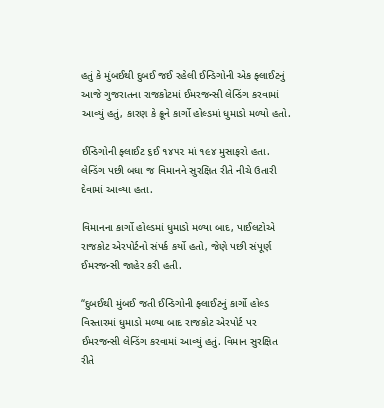હતું કે મુંબઈથી દુબઈ જઈ રહેલી ઈન્ડિગોની એક ફ્લાઈટનું આજે ગુજરાતના રાજકોટમાં ઈમરજન્સી લેન્ડિંગ કરવામાં આવ્યું હતું, કારણ કે ક્રૂને કાર્ગો હોલ્ડમાં ધુમાડો મળ્યો હતો.

ઈન્ડિગોની ફ્લાઈટ ૬ઈ ૧૪૫૨ માં ૧૯૪ મુસાફરો હતા. લેન્ડિંગ પછી બધા જ વિમાનને સુરક્ષિત રીતે નીચે ઉતારી દેવામાં આવ્યા હતા.

વિમાનના કાર્ગો હોલ્ડમાં ધુમાડો મળ્યા બાદ, પાઈલટોએ રાજકોટ એરપોર્ટનો સંપર્ક કર્યો હતો, જેણે પછી સંપૂર્ણ ઈમરજન્સી જાહેર કરી હતી.

“દુબઈથી મુંબઈ જતી ઈન્ડિગોની ફ્લાઈટનું કાર્ગો હોલ્ડ વિસ્તારમાં ધુમાડો મળ્યા બાદ રાજકોટ એરપોર્ટ પર ઈમરજન્સી લેન્ડિંગ કરવામાં આવ્યું હતું. વિમાન સુરક્ષિત રીતે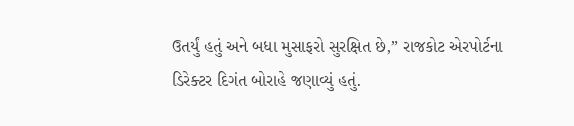ઉતર્યું હતું અને બધા મુસાફરો સુરક્ષિત છે,” રાજકોટ એરપોર્ટના ડિરેક્ટર દિગંત બોરાહે જણાવ્યું હતું.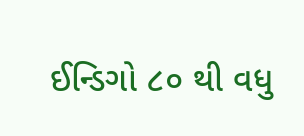ઈન્ડિગો ૮૦ થી વધુ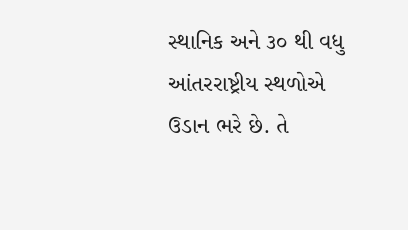સ્થાનિક અને ૩૦ થી વધુ આંતરરાષ્ટ્રીય સ્થળોએ ઉડાન ભરે છે. તે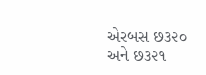એરબસ છ૩૨૦ અને છ૩૨૧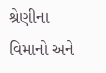શ્રેણીના વિમાનો અને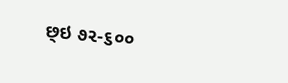છ્ઇ ૭૨-૬૦૦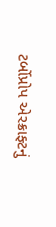ટર્બોપ્રોપ એરક્રાફ્ટનું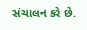સંચાલન કરે છે.